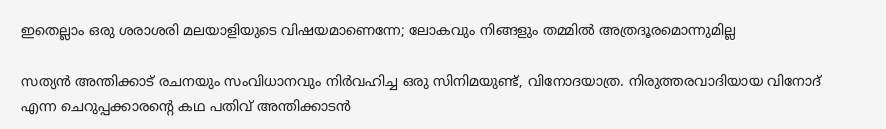ഇതെല്ലാം ഒരു ശരാശരി മലയാളിയുടെ വിഷയമാണെന്നേ; ലോകവും നിങ്ങളും തമ്മിൽ അത്രദൂരമൊന്നുമില്ല

സത്യൻ അന്തിക്കാട് രചനയും സംവിധാനവും നിർവഹിച്ച ഒരു സിനിമയുണ്ട്, വിനോദയാത്ര. നിരുത്തരവാദിയായ വിനോദ് എന്ന ചെറുപ്പക്കാരന്റെ കഥ പതിവ് അന്തിക്കാടൻ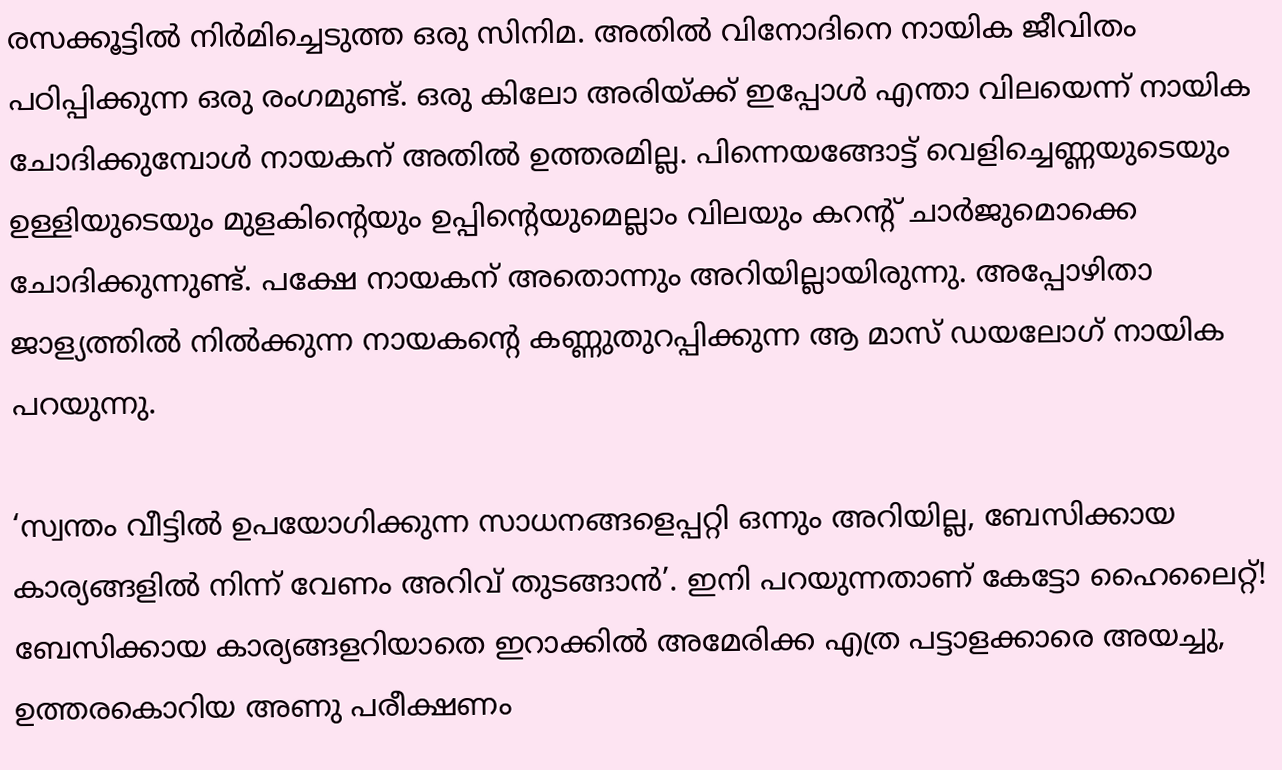രസക്കൂട്ടിൽ നി‌ർമിച്ചെടുത്ത ഒരു സിനിമ. അതിൽ വിനോദിനെ നായിക ജീവിതം പഠിപ്പിക്കുന്ന ഒരു രംഗമുണ്ട്. ഒരു കിലോ അരിയ്ക്ക് ഇപ്പോൾ എന്താ വിലയെന്ന് നായിക ചോദിക്കുമ്പോൾ നായകന് അതിൽ ഉത്തരമില്ല. പിന്നെയങ്ങോട്ട് വെളിച്ചെണ്ണയുടെയും ഉള്ളിയുടെയും മുളകിന്റെയും ഉപ്പിന്റെയുമെല്ലാം വിലയും കറന്റ് ചാർജുമൊക്കെ ചോദിക്കുന്നുണ്ട്. പക്ഷേ നായകന് അതൊന്നും അറിയില്ലായിരുന്നു. അപ്പോഴിതാ ജാള്യത്തിൽ നിൽക്കുന്ന നായകന്റെ കണ്ണുതുറപ്പിക്കുന്ന ആ മാസ് ഡയലോഗ് നായിക പറയുന്നു.

‘സ്വന്തം വീട്ടിൽ ഉപയോഗിക്കുന്ന സാധനങ്ങളെപ്പറ്റി ഒന്നും അറിയില്ല, ബേസിക്കായ കാര്യങ്ങളിൽ നിന്ന് വേണം അറിവ് തുടങ്ങാൻ’. ഇനി പറയുന്നതാണ് കേട്ടോ ഹൈലൈറ്റ്! ബേസിക്കായ കാര്യങ്ങളറിയാതെ ഇറാക്കിൽ അമേരിക്ക എത്ര പട്ടാളക്കാരെ അയച്ചു, ഉത്തരകൊറിയ അണു പരീക്ഷണം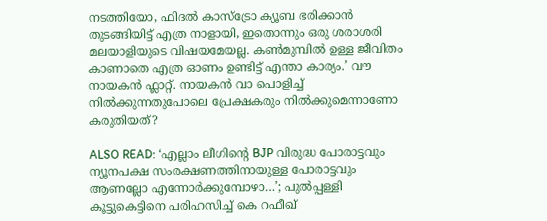നടത്തിയോ, ഫിദൽ കാസ്ട്രോ ക്യൂബ ഭരിക്കാൻ തുടങ്ങിയിട്ട് എത്ര നാളായി, ഇതൊന്നും ഒരു ശരാശരി മലയാളിയുടെ വിഷയമേയല്ല. കൺമുമ്പിൽ ഉള്ള ജീവിതം കാണാതെ എത്ര ഓണം ഉണ്ടിട്ട് എന്താ കാര്യം.’ വൗ നായകൻ ഫ്ലാറ്റ്. നായകൻ വാ പൊളിച്ച് നിൽക്കുന്നതുപോലെ പ്രേക്ഷകരും നിൽക്കുമെന്നാണോ കരുതിയത്?

ALSO READ: ‘എല്ലാം ലീഗിൻ്റെ BJP വിരുദ്ധ പോരാട്ടവും ന്യൂനപക്ഷ സംരക്ഷണത്തിനായുള്ള പോരാട്ടവും ആണല്ലോ എന്നോർക്കുമ്പോ‍ഴാ…’; പുൽപ്പള്ളി കൂട്ടുകെട്ടിനെ പരിഹസിച്ച് കെ റഫീഖ്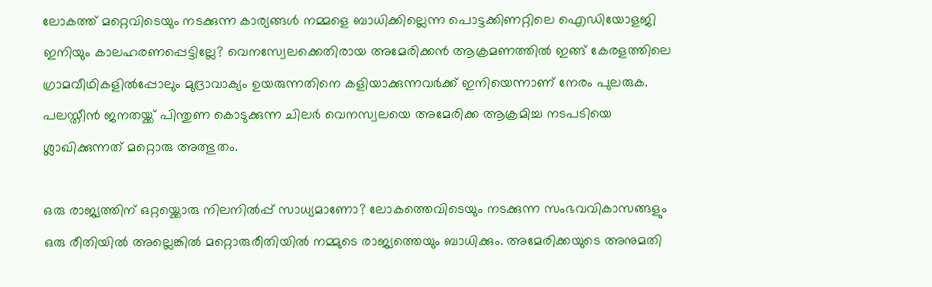ലോകത്ത് മറ്റെവിടെയും നടക്കുന്ന കാര്യങ്ങൾ നമ്മളെ ബാധിക്കില്ലെന്ന പൊട്ടക്കിണറ്റിലെ ഐഡിയോളജി ഇനിയും കാലഹരണപ്പെട്ടില്ലേ? വെനസ്വേലക്കെതിരായ അമേരിക്കൻ ആക്രമണത്തിൽ ഇങ്ങ് കേരളത്തിലെ ഗ്രാമവീഥികളി‍ൽപ്പോലും മുദ്രാവാക്യം ഉയരുന്നതിനെ കളിയാക്കുന്നവർക്ക് ഇനിയെന്നാണ് നേരം പുലരുക. പലസ്തീൻ ജനതയ്ക്ക് പിന്തുണ കൊടുക്കുന്ന ചിലർ വെനസ്വലയെ അമേരിക്ക ആക്രമിച്ച നടപടിയെ ശ്ലാഖിക്കുന്നത് മറ്റൊരു അത്ഭുതം.

ഒരു രാജ്യത്തിന് ഒറ്റയ്ക്കൊരു നിലനിൽപ്പ് സാധ്യമാണോ? ലോകത്തെവിടെയും നടക്കുന്ന സംഭവവികാസങ്ങളും ഒരു രീതിയിൽ അല്ലെങ്കിൽ മറ്റൊരുരീതിയിൽ നമ്മുടെ രാജ്യത്തെയും ബാധിക്കും. അമേരിക്കയുടെ അനുമതി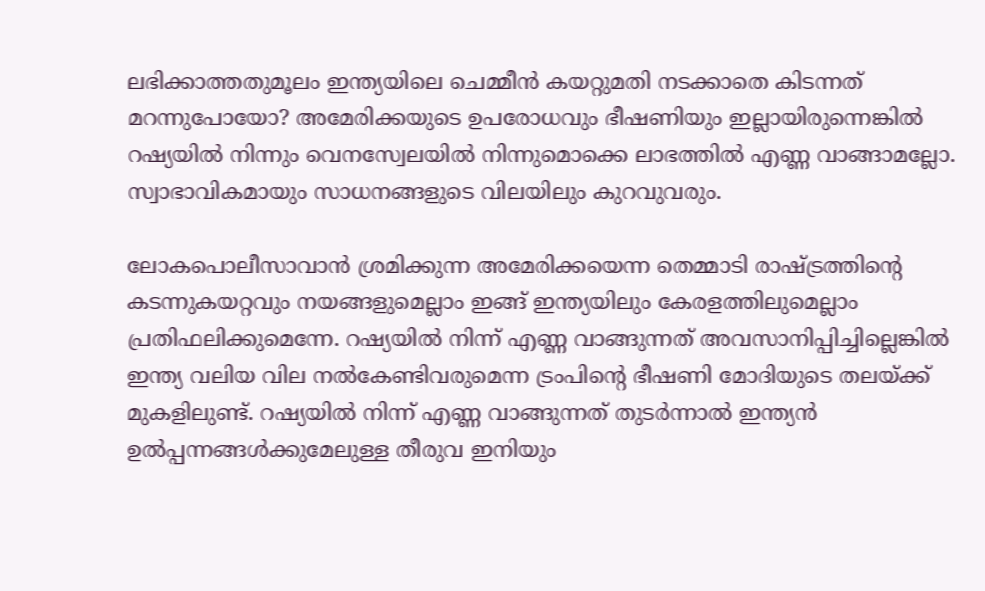ലഭിക്കാത്തതുമൂലം ഇന്ത്യയിലെ ചെമ്മീൻ കയറ്റുമതി നടക്കാതെ കിടന്നത് മറന്നുപോയോ? അമേരിക്കയുടെ ഉപരോധവും ഭീഷണിയും ഇല്ലായിരുന്നെങ്കിൽ റഷ്യയിൽ നിന്നും വെനസ്വേലയിൽ നിന്നുമൊക്കെ ലാഭത്തിൽ എണ്ണ വാങ്ങാമല്ലോ. സ്വാഭാവികമായും സാധനങ്ങളുടെ വിലയിലും കുറവുവരും.

ലോകപൊലീസാവാൻ ശ്രമിക്കുന്ന അമേരിക്കയെന്ന തെമ്മാടി രാഷ്ട്രത്തിന്റെ കടന്നുകയറ്റവും നയങ്ങളുമെല്ലാം ഇങ്ങ് ഇന്ത്യയിലും കേരളത്തിലുമെല്ലാം പ്രതിഫലിക്കുമെന്നേ. റഷ്യയില്‍ നിന്ന് എണ്ണ വാങ്ങുന്നത് അവസാനിപ്പിച്ചില്ലെങ്കില്‍ ഇന്ത്യ വലിയ വില നല്‍കേണ്ടിവരുമെന്ന ട്രംപിന്റെ ഭീഷണി മോദിയുടെ തലയ്ക്ക് മുകളിലുണ്ട്. റഷ്യയില്‍ നിന്ന് എണ്ണ വാങ്ങുന്നത് തുടര്‍ന്നാല്‍ ഇന്ത്യന്‍ ഉല്‍പ്പന്നങ്ങള്‍ക്കുമേലുള്ള തീരുവ ഇനിയും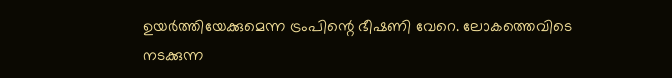ഉയര്‍ത്തിയേക്കുമെന്ന ട്രംപിന്റെ ഭീഷണി വേറെ. ലോകത്തെവിടെ നടക്കുന്ന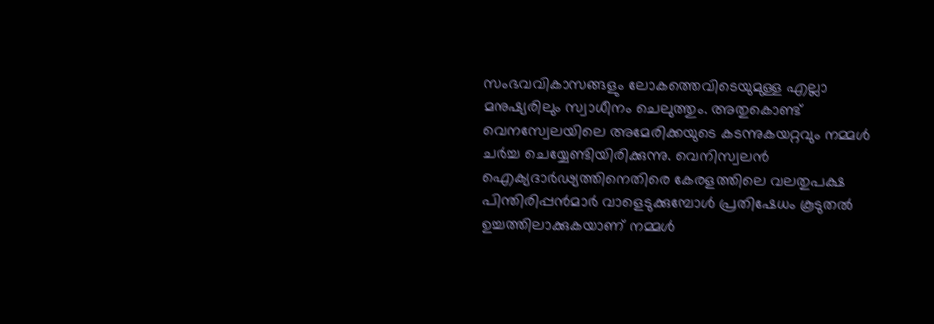സംഭവവികാസങ്ങളും ലോകത്തെവിടെയുമുള്ള എല്ലാ മനുഷ്യരിലും സ്വാധീനം ചെലുത്തും. അതുകൊണ്ട് വെനസ്വേലയിലെ അമേരിക്കയുടെ കടന്നുകയറ്റവും നമ്മള്‍ ചർച്ച ചെയ്യേണ്ടിയിരിക്കുന്നു. വെനിസ്വലൻ ഐക്യദാർഢ്യത്തിനെതിരെ കേരളത്തിലെ വലതുപക്ഷ പിന്തിരിപ്പൻമാർ വാളെടുക്കുമ്പോള്‍ പ്രതിഷേധം കൂടുതൽ ഉച്ചത്തിലാക്കുകയാണ് നമ്മള്‍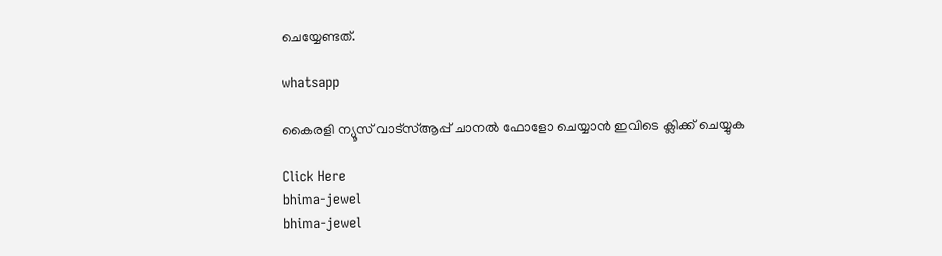ചെയ്യേണ്ടത്.

whatsapp

കൈരളി ന്യൂസ് വാട്‌സ്ആപ്പ് ചാനല്‍ ഫോളോ ചെയ്യാന്‍ ഇവിടെ ക്ലിക്ക് ചെയ്യുക

Click Here
bhima-jewel
bhima-jewel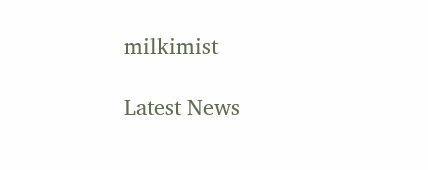milkimist

Latest News